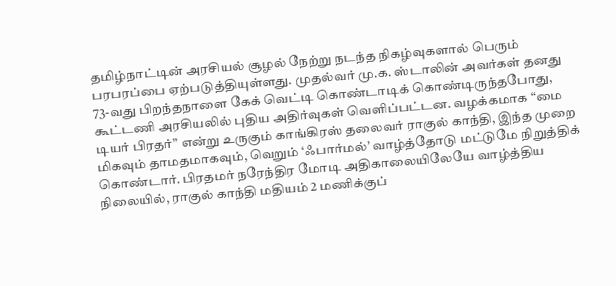தமிழ்நாட்டின் அரசியல் சூழல் நேற்று நடந்த நிகழ்வுகளால் பெரும் பரபரப்பை ஏற்படுத்தியுள்ளது. முதல்வர் மு.க. ஸ்டாலின் அவர்கள் தனது 73-வது பிறந்தநாளை கேக் வெட்டி கொண்டாடிக் கொண்டிருந்தபோது, கூட்டணி அரசியலில் புதிய அதிர்வுகள் வெளிப்பட்டன. வழக்கமாக “மை டியர் பிரதர்” என்று உருகும் காங்கிரஸ் தலைவர் ராகுல் காந்தி, இந்த முறை மிகவும் தாமதமாகவும், வெறும் ‘ஃபார்மல்’ வாழ்த்தோடு மட்டுமே நிறுத்திக் கொண்டார். பிரதமர் நரேந்திர மோடி அதிகாலையிலேயே வாழ்த்திய நிலையில், ராகுல் காந்தி மதியம் 2 மணிக்குப்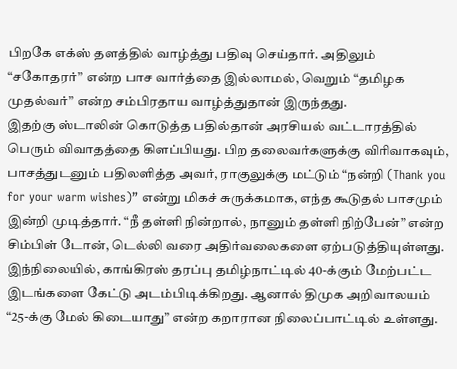பிறகே எக்ஸ் தளத்தில் வாழ்த்து பதிவு செய்தார். அதிலும் “சகோதரர்” என்ற பாச வார்த்தை இல்லாமல், வெறும் “தமிழக முதல்வர்” என்ற சம்பிரதாய வாழ்த்துதான் இருந்தது.
இதற்கு ஸ்டாலின் கொடுத்த பதில்தான் அரசியல் வட்டாரத்தில் பெரும் விவாதத்தை கிளப்பியது. பிற தலைவர்களுக்கு விரிவாகவும், பாசத்துடனும் பதிலளித்த அவர், ராகுலுக்கு மட்டும் “நன்றி (Thank you for your warm wishes)” என்று மிகச் சுருக்கமாக, எந்த கூடுதல் பாசமும் இன்றி முடித்தார். “நீ தள்ளி நின்றால், நானும் தள்ளி நிற்பேன்” என்ற சிம்பிள் டோன், டெல்லி வரை அதிர்வலைகளை ஏற்படுத்தியுள்ளது.
இந்நிலையில், காங்கிரஸ் தரப்பு தமிழ்நாட்டில் 40-க்கும் மேற்பட்ட இடங்களை கேட்டு அடம்பிடிக்கிறது. ஆனால் திமுக அறிவாலயம் “25-க்கு மேல் கிடையாது” என்ற கறாரான நிலைப்பாட்டில் உள்ளது.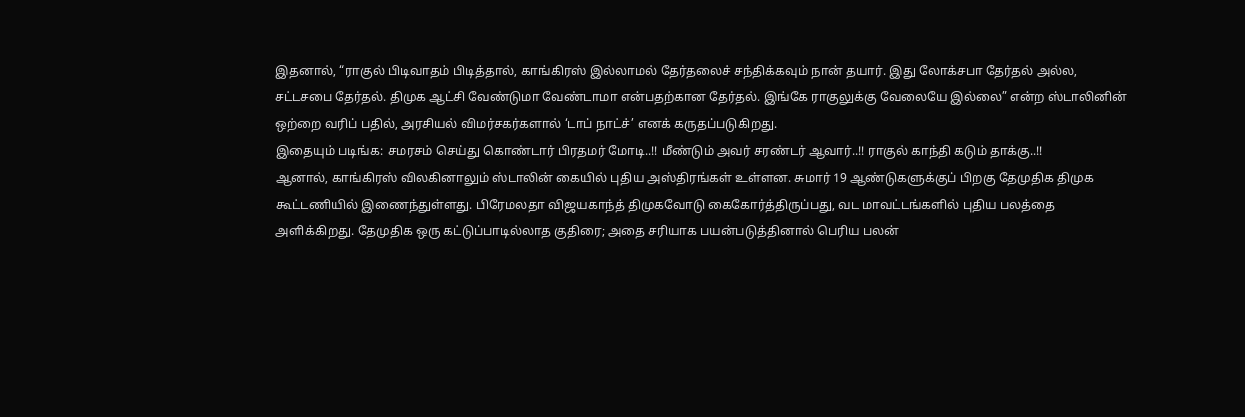இதனால், “ராகுல் பிடிவாதம் பிடித்தால், காங்கிரஸ் இல்லாமல் தேர்தலைச் சந்திக்கவும் நான் தயார். இது லோக்சபா தேர்தல் அல்ல, சட்டசபை தேர்தல். திமுக ஆட்சி வேண்டுமா வேண்டாமா என்பதற்கான தேர்தல். இங்கே ராகுலுக்கு வேலையே இல்லை” என்ற ஸ்டாலினின் ஒற்றை வரிப் பதில், அரசியல் விமர்சகர்களால் ‘டாப் நாட்ச்’ எனக் கருதப்படுகிறது.
இதையும் படிங்க: சமரசம் செய்து கொண்டார் பிரதமர் மோடி..!! மீண்டும் அவர் சரண்டர் ஆவார்..!! ராகுல் காந்தி கடும் தாக்கு..!!
ஆனால், காங்கிரஸ் விலகினாலும் ஸ்டாலின் கையில் புதிய அஸ்திரங்கள் உள்ளன. சுமார் 19 ஆண்டுகளுக்குப் பிறகு தேமுதிக திமுக கூட்டணியில் இணைந்துள்ளது. பிரேமலதா விஜயகாந்த் திமுகவோடு கைகோர்த்திருப்பது, வட மாவட்டங்களில் புதிய பலத்தை அளிக்கிறது. தேமுதிக ஒரு கட்டுப்பாடில்லாத குதிரை; அதை சரியாக பயன்படுத்தினால் பெரிய பலன்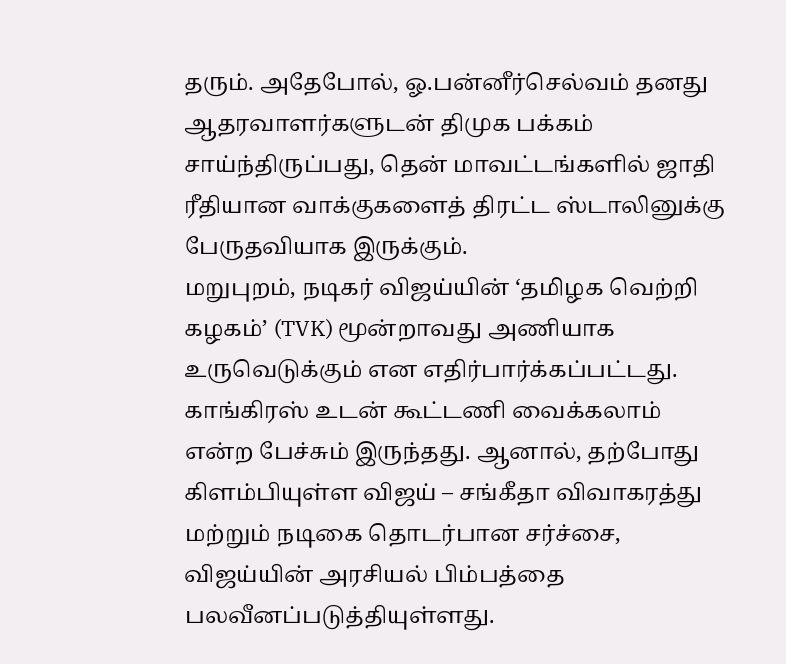தரும். அதேபோல், ஓ.பன்னீர்செல்வம் தனது ஆதரவாளர்களுடன் திமுக பக்கம் சாய்ந்திருப்பது, தென் மாவட்டங்களில் ஜாதி ரீதியான வாக்குகளைத் திரட்ட ஸ்டாலினுக்கு பேருதவியாக இருக்கும்.
மறுபுறம், நடிகர் விஜய்யின் ‘தமிழக வெற்றி கழகம்’ (TVK) மூன்றாவது அணியாக உருவெடுக்கும் என எதிர்பார்க்கப்பட்டது. காங்கிரஸ் உடன் கூட்டணி வைக்கலாம் என்ற பேச்சும் இருந்தது. ஆனால், தற்போது கிளம்பியுள்ள விஜய் – சங்கீதா விவாகரத்து மற்றும் நடிகை தொடர்பான சர்ச்சை, விஜய்யின் அரசியல் பிம்பத்தை பலவீனப்படுத்தியுள்ளது.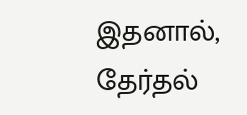இதனால், தேர்தல்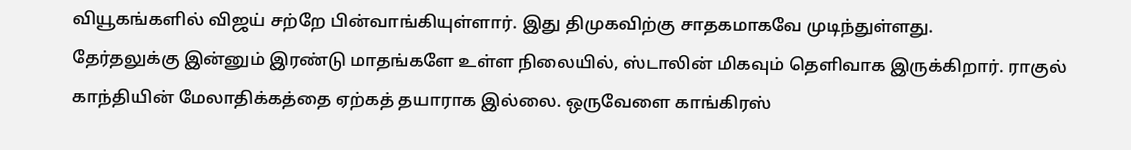வியூகங்களில் விஜய் சற்றே பின்வாங்கியுள்ளார். இது திமுகவிற்கு சாதகமாகவே முடிந்துள்ளது.
தேர்தலுக்கு இன்னும் இரண்டு மாதங்களே உள்ள நிலையில், ஸ்டாலின் மிகவும் தெளிவாக இருக்கிறார். ராகுல் காந்தியின் மேலாதிக்கத்தை ஏற்கத் தயாராக இல்லை. ஒருவேளை காங்கிரஸ்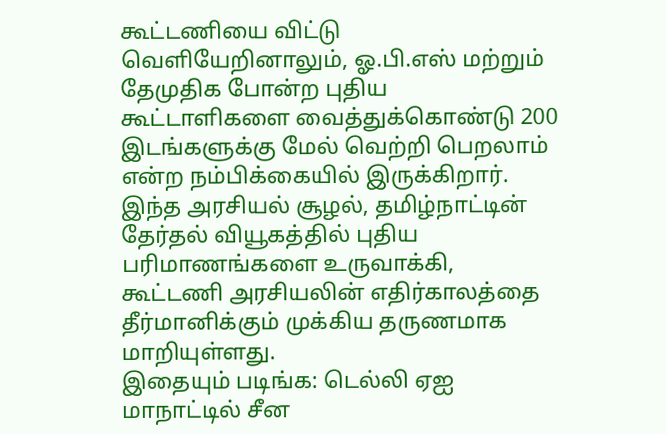கூட்டணியை விட்டு வெளியேறினாலும், ஓ.பி.எஸ் மற்றும் தேமுதிக போன்ற புதிய கூட்டாளிகளை வைத்துக்கொண்டு 200 இடங்களுக்கு மேல் வெற்றி பெறலாம் என்ற நம்பிக்கையில் இருக்கிறார். இந்த அரசியல் சூழல், தமிழ்நாட்டின் தேர்தல் வியூகத்தில் புதிய பரிமாணங்களை உருவாக்கி, கூட்டணி அரசியலின் எதிர்காலத்தை தீர்மானிக்கும் முக்கிய தருணமாக மாறியுள்ளது.
இதையும் படிங்க: டெல்லி ஏஐ மாநாட்டில் சீன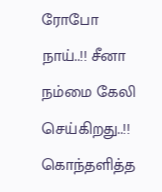ரோபோ நாய்..!! சீனா நம்மை கேலி செய்கிறது..!! கொந்தளித்த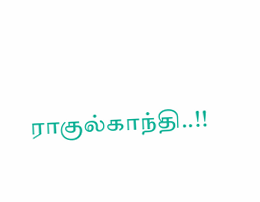ராகுல்காந்தி..!!